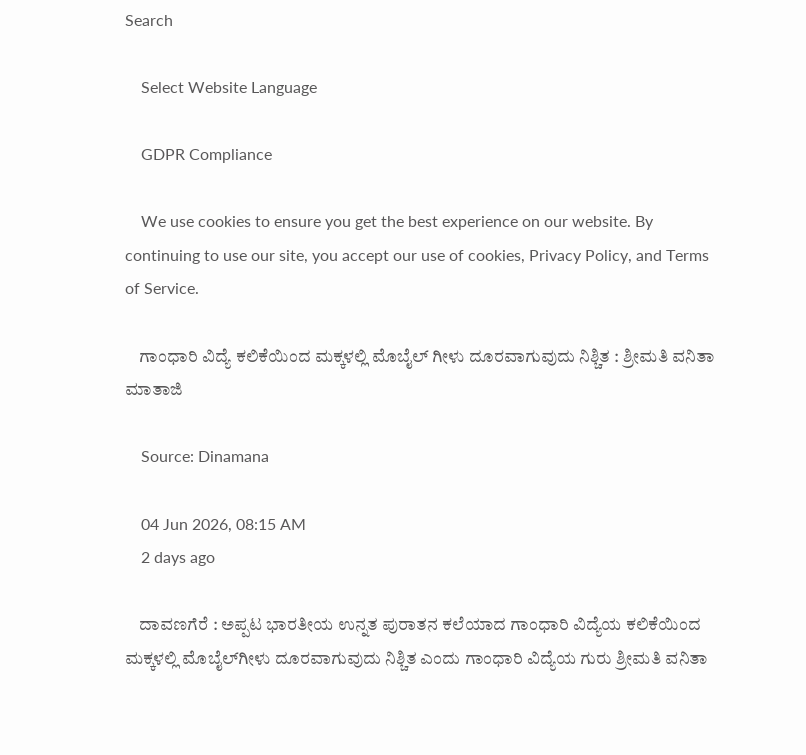Search

    Select Website Language

    GDPR Compliance

    We use cookies to ensure you get the best experience on our website. By continuing to use our site, you accept our use of cookies, Privacy Policy, and Terms of Service.

    ಗಾಂಧಾರಿ ವಿದ್ಯೆ ಕಲಿಕೆಯಿಂದ ಮಕ್ಕಳಲ್ಲಿ ಮೊಬೈಲ್ ಗೀಳು ದೂರವಾಗುವುದು ನಿಶ್ಚಿತ : ಶ್ರೀಮತಿ ವನಿತಾ ಮಾತಾಜಿ

    Source: Dinamana

    04 Jun 2026, 08:15 AM
    2 days ago

    ದಾವಣಗೆರೆ : ಅಪ್ಪಟ ಭಾರತೀಯ ಉನ್ನತ ಪುರಾತನ ಕಲೆಯಾದ ಗಾಂಧಾರಿ ವಿದ್ಯೆಯ ಕಲಿಕೆಯಿಂದ ಮಕ್ಕಳಲ್ಲಿ ಮೊಬೈಲ್‍ಗೀಳು ದೂರವಾಗುವುದು ನಿಶ್ಚಿತ ಎಂದು ಗಾಂಧಾರಿ ವಿದ್ಯೆಯ ಗುರು ಶ್ರೀಮತಿ ವನಿತಾ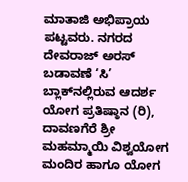ಮಾತಾಜಿ ಅಭಿಪ್ರಾಯ ಪಟ್ಟವರು. ನಗರದ ದೇವರಾಜ್ ಅರಸ್ ಬಡಾವಣೆ ‘ಸಿ’ ಬ್ಲಾಕ್‍ನಲ್ಲಿರುವ ಆದರ್ಶ ಯೋಗ ಪ್ರತಿಷ್ಠಾನ (ರಿ), ದಾವಣಗೆರೆ ಶ್ರೀ ಮಹಮ್ಮಾಯಿ ವಿಶ್ವಯೋಗ ಮಂದಿರ ಹಾಗೂ ಯೋಗ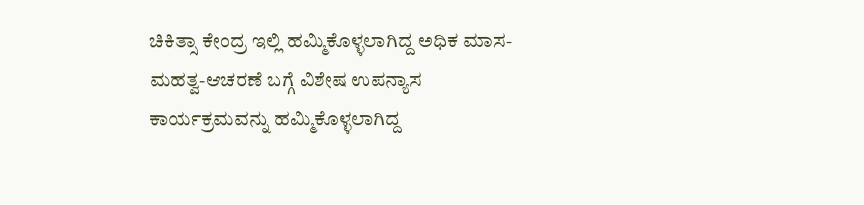ಚಿಕಿತ್ಸಾ ಕೇಂದ್ರ ಇಲ್ಲಿ ಹಮ್ಮಿಕೊಳ್ಳಲಾಗಿದ್ದ ಅಧಿಕ ಮಾಸ-ಮಹತ್ವ-ಆಚರಣೆ ಬಗ್ಗೆ ವಿಶೇಷ ಉಪನ್ಯಾಸ ಕಾರ್ಯಕ್ರಮವನ್ನು ಹಮ್ಮಿಕೊಳ್ಳಲಾಗಿದ್ದ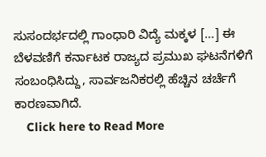ಸುಸಂದರ್ಭದಲ್ಲಿ ಗಾಂಧಾರಿ ವಿದ್ಯೆ ಮಕ್ಕಳ […] ಈ ಬೆಳವಣಿಗೆ ಕರ್ನಾಟಕ ರಾಜ್ಯದ ಪ್ರಮುಖ ಘಟನೆಗಳಿಗೆ ಸಂಬಂಧಿಸಿದ್ದು, ಸಾರ್ವಜನಿಕರಲ್ಲಿ ಹೆಚ್ಚಿನ ಚರ್ಚೆಗೆ ಕಾರಣವಾಗಿದೆ.
    Click here to Read More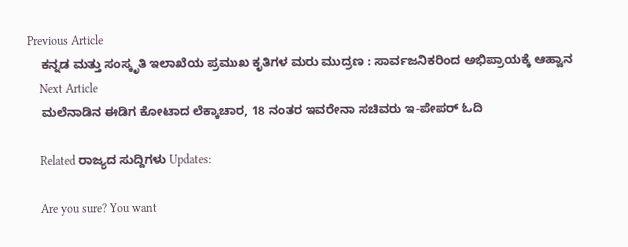Previous Article
    ಕನ್ನಡ ಮತ್ತು ಸಂಸ್ಕೃತಿ ಇಲಾಖೆಯ ಪ್ರಮುಖ ಕೃತಿಗಳ ಮರು ಮುದ್ರಣ : ಸಾರ್ವಜನಿಕರಿಂದ ಅಭಿಪ್ರಾಯಕ್ಕೆ ಆಹ್ವಾನ
    Next Article
    ಮಲೆನಾಡಿನ ಈಡಿಗ ಕೋಟಾದ ಲೆಕ್ಕಾಚಾರ, 18 ನಂತರ ಇವರೇನಾ ಸಚಿವರು ಇ-ಪೇಪರ್ ಓದಿ

    Related ರಾಜ್ಯದ ಸುದ್ದಿಗಳು Updates:

    Are you sure? You want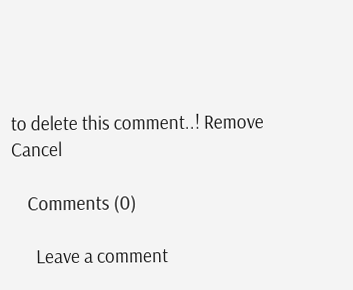to delete this comment..! Remove Cancel

    Comments (0)

      Leave a comment